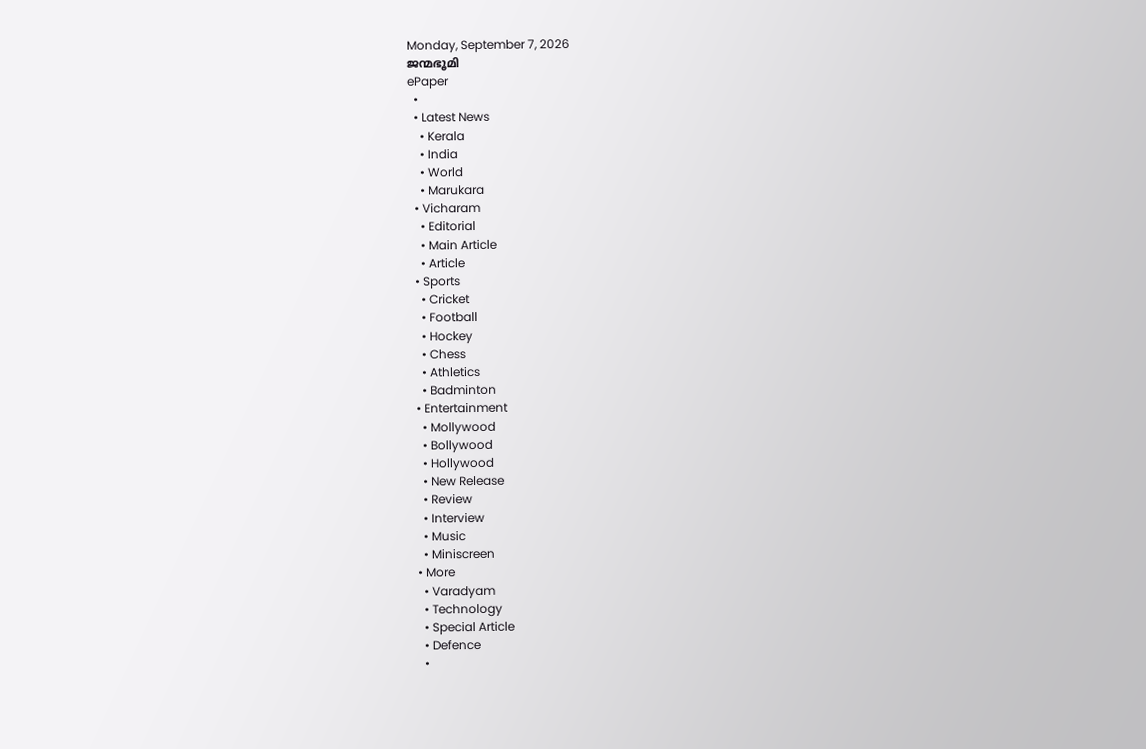Monday, September 7, 2026
ജന്മഭൂമി
ePaper
  •
  • Latest News
    • Kerala
    • India
    • World
    • Marukara
  • Vicharam
    • Editorial
    • Main Article
    • Article
  • Sports
    • Cricket
    • Football
    • Hockey
    • Chess
    • Athletics
    • Badminton
  • Entertainment
    • Mollywood
    • Bollywood
    • Hollywood
    • New Release
    • Review
    • Interview
    • Music
    • Miniscreen
  • More
    • Varadyam
    • Technology
    • Special Article
    • Defence
    •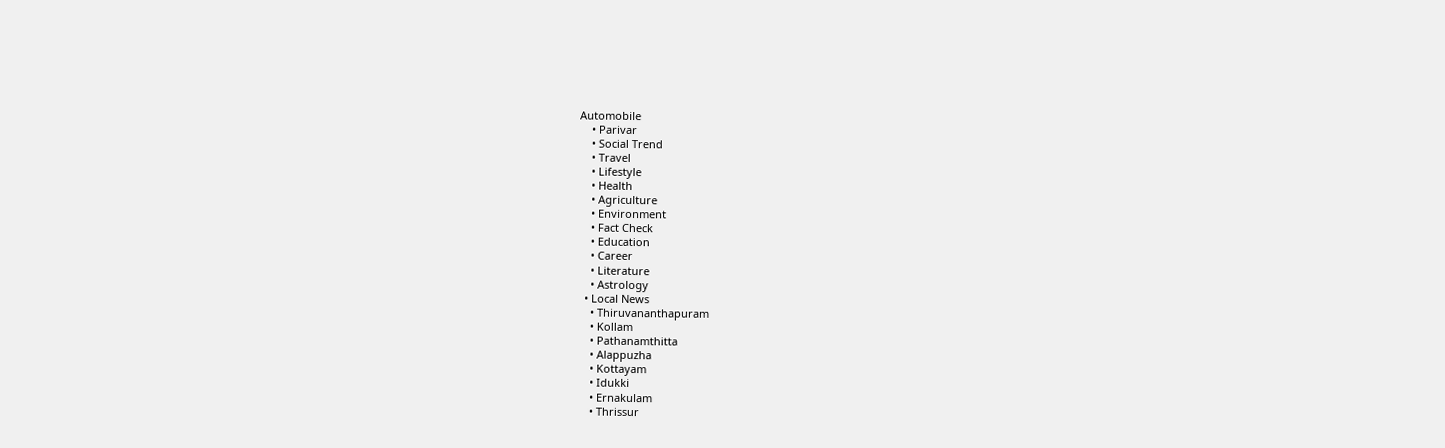Automobile
    • Parivar
    • Social Trend
    • Travel
    • Lifestyle
    • Health
    • Agriculture
    • Environment
    • Fact Check
    • Education
    • Career
    • Literature
    • Astrology
  • Local News
    • Thiruvananthapuram
    • Kollam
    • Pathanamthitta
    • Alappuzha
    • Kottayam
    • Idukki
    • Ernakulam
    • Thrissur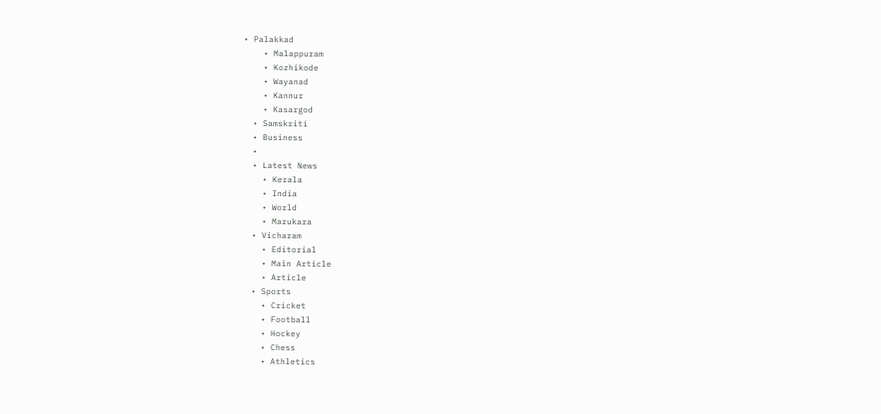• Palakkad
    • Malappuram
    • Kozhikode
    • Wayanad
    • Kannur
    • Kasargod
  • Samskriti
  • Business
  •
  • Latest News
    • Kerala
    • India
    • World
    • Marukara
  • Vicharam
    • Editorial
    • Main Article
    • Article
  • Sports
    • Cricket
    • Football
    • Hockey
    • Chess
    • Athletics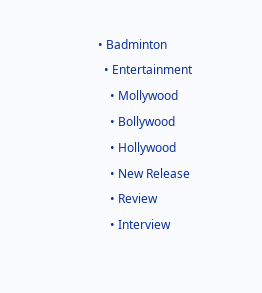• Badminton
  • Entertainment
    • Mollywood
    • Bollywood
    • Hollywood
    • New Release
    • Review
    • Interview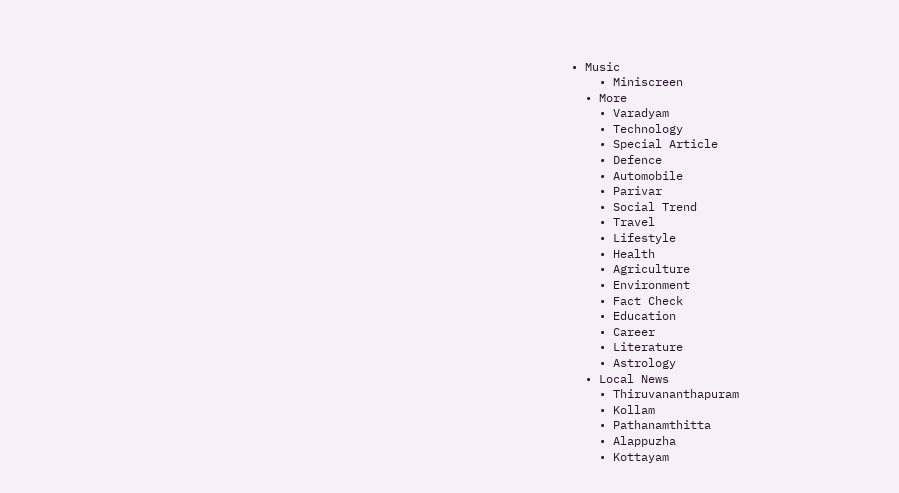• Music
    • Miniscreen
  • More
    • Varadyam
    • Technology
    • Special Article
    • Defence
    • Automobile
    • Parivar
    • Social Trend
    • Travel
    • Lifestyle
    • Health
    • Agriculture
    • Environment
    • Fact Check
    • Education
    • Career
    • Literature
    • Astrology
  • Local News
    • Thiruvananthapuram
    • Kollam
    • Pathanamthitta
    • Alappuzha
    • Kottayam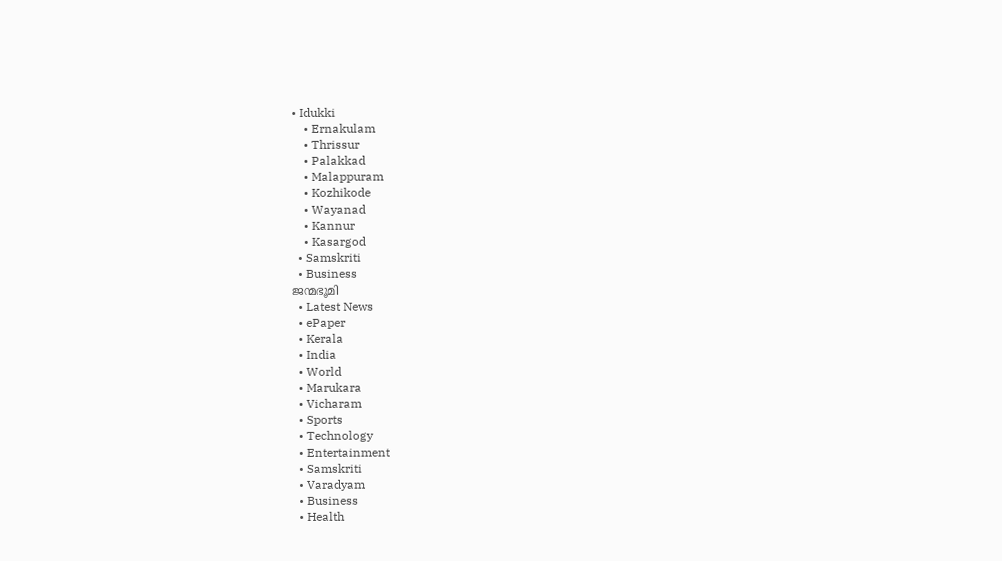• Idukki
    • Ernakulam
    • Thrissur
    • Palakkad
    • Malappuram
    • Kozhikode
    • Wayanad
    • Kannur
    • Kasargod
  • Samskriti
  • Business
ജന്മഭൂമി
  • Latest News
  • ePaper
  • Kerala
  • India
  • World
  • Marukara
  • Vicharam
  • Sports
  • Technology
  • Entertainment
  • Samskriti
  • Varadyam
  • Business
  • Health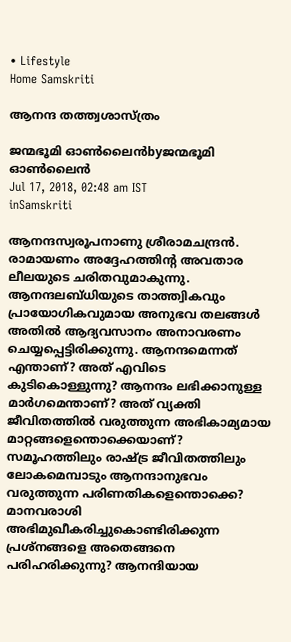• Lifestyle
Home Samskriti

ആനന്ദ തത്ത്വശാസ്ത്രം

ജന്മഭൂമി ഓണ്‍ലൈന്‍byജന്മഭൂമി ഓണ്‍ലൈന്‍
Jul 17, 2018, 02:48 am IST
inSamskriti

ആനന്ദസ്വരൂപനാണു ശ്രീരാമചന്ദ്രന്‍. രാമായണം അദ്ദേഹത്തിന്റ അവതാര ലീലയുടെ ചരിതവുമാകുന്നു. ആനന്ദലബ്ധിയുടെ താത്ത്വികവും പ്രായോഗികവുമായ അനുഭവ തലങ്ങള്‍ അതില്‍ ആദ്യവസാനം അനാവരണം ചെയ്യപ്പെട്ടിരിക്കുന്നു. ആനന്ദമെന്നത് എന്താണ്? അത് എവിടെ കുടികൊള്ളുന്നു? ആനന്ദം ലഭിക്കാനുള്ള മാര്‍ഗമെന്താണ്? അത് വ്യക്തി ജീവിതത്തില്‍ വരുത്തുന്ന അഭികാമ്യമായ മാറ്റങ്ങളെന്തൊക്കെയാണ്? സമൂഹത്തിലും രാഷ്‌ട്ര ജീവിതത്തിലും ലോകമെമ്പാടും ആനന്ദാനുഭവം വരുത്തുന്ന പരിണതികളെന്തൊക്കെ? മാനവരാശി അഭിമുഖീകരിച്ചുകൊണ്ടിരിക്കുന്ന പ്രശ്‌നങ്ങളെ അതെങ്ങനെ പരിഹരിക്കുന്നു? ആനന്ദിയായ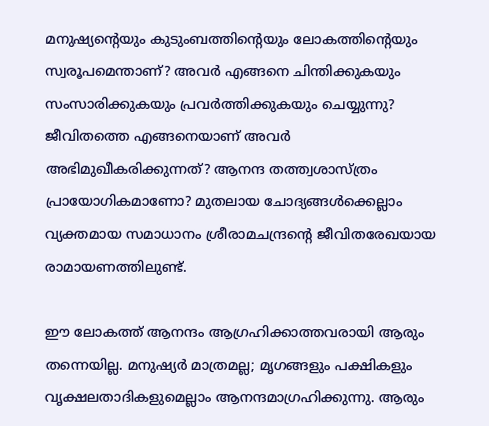മനുഷ്യന്റെയും കുടുംബത്തിന്റെയും ലോകത്തിന്റെയും സ്വരൂപമെന്താണ്? അവര്‍ എങ്ങനെ ചിന്തിക്കുകയും സംസാരിക്കുകയും പ്രവര്‍ത്തിക്കുകയും ചെയ്യുന്നു? ജീവിതത്തെ എങ്ങനെയാണ് അവര്‍ അഭിമുഖീകരിക്കുന്നത്? ആനന്ദ തത്ത്വശാസ്ത്രം പ്രായോഗികമാണോ? മുതലായ ചോദ്യങ്ങള്‍ക്കെല്ലാം വ്യക്തമായ സമാധാനം ശ്രീരാമചന്ദ്രന്റെ ജീവിതരേഖയായ രാമായണത്തിലുണ്ട്.

ഈ ലോകത്ത് ആനന്ദം ആഗ്രഹിക്കാത്തവരായി ആരും തന്നെയില്ല. മനുഷ്യര്‍ മാത്രമല്ല; മൃഗങ്ങളും പക്ഷികളും വൃക്ഷലതാദികളുമെല്ലാം ആനന്ദമാഗ്രഹിക്കുന്നു. ആരും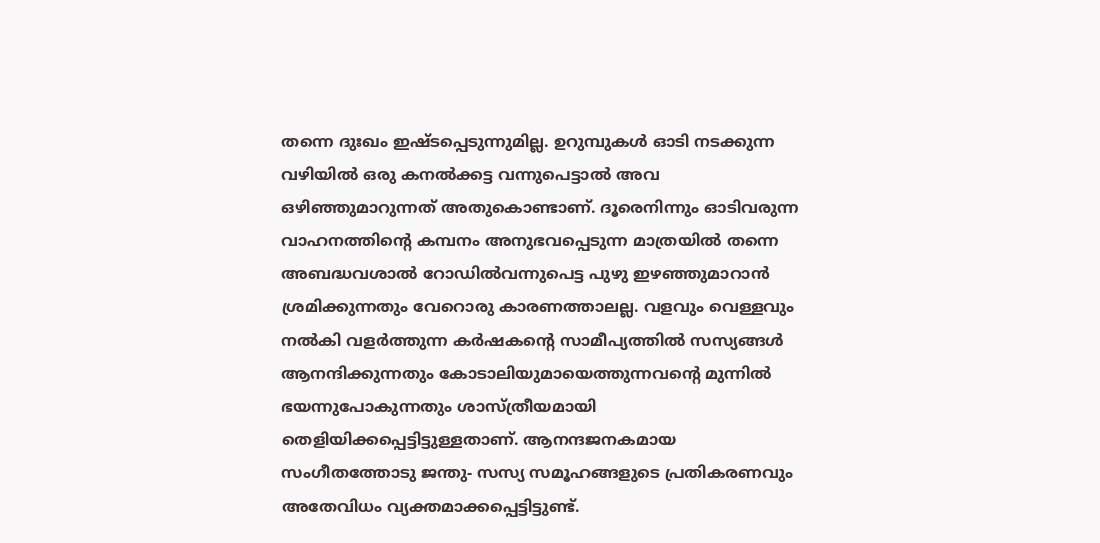തന്നെ ദുഃഖം ഇഷ്ടപ്പെടുന്നുമില്ല. ഉറുമ്പുകള്‍ ഓടി നടക്കുന്ന വഴിയില്‍ ഒരു കനല്‍ക്കട്ട വന്നുപെട്ടാല്‍ അവ ഒഴിഞ്ഞുമാറുന്നത് അതുകൊണ്ടാണ്. ദൂരെനിന്നും ഓടിവരുന്ന വാഹനത്തിന്റെ കമ്പനം അനുഭവപ്പെടുന്ന മാത്രയില്‍ തന്നെ അബദ്ധവശാല്‍ റോഡില്‍വന്നുപെട്ട പുഴു ഇഴഞ്ഞുമാറാന്‍ ശ്രമിക്കുന്നതും വേറൊരു കാരണത്താലല്ല. വളവും വെള്ളവും നല്‍കി വളര്‍ത്തുന്ന കര്‍ഷകന്റെ സാമീപ്യത്തില്‍ സസ്യങ്ങള്‍ ആനന്ദിക്കുന്നതും കോടാലിയുമായെത്തുന്നവന്റെ മുന്നില്‍ ഭയന്നുപോകുന്നതും ശാസ്ത്രീയമായി തെളിയിക്കപ്പെട്ടിട്ടുള്ളതാണ്. ആനന്ദജനകമായ സംഗീതത്തോടു ജന്തു- സസ്യ സമൂഹങ്ങളുടെ പ്രതികരണവും അതേവിധം വ്യക്തമാക്കപ്പെട്ടിട്ടുണ്ട്.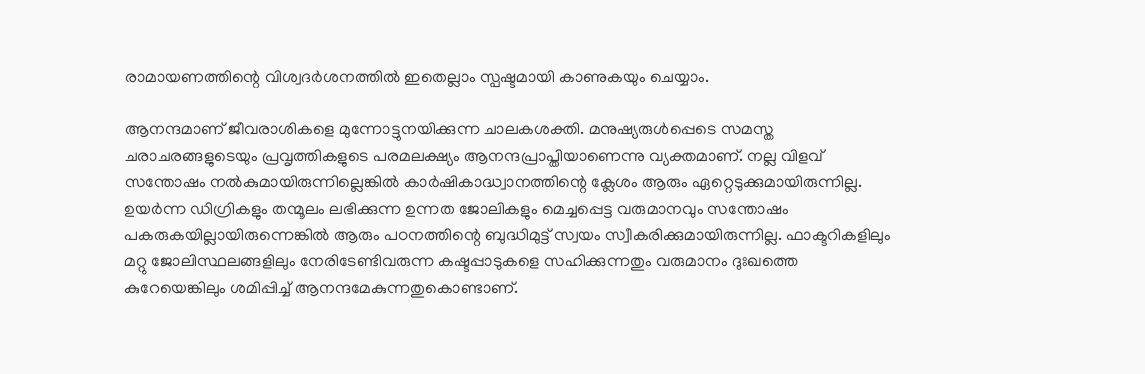രാമായണത്തിന്റെ വിശ്വദര്‍ശനത്തില്‍ ഇതെല്ലാം സ്പഷ്ടമായി കാണുകയും ചെയ്യാം.

ആനന്ദമാണ് ജീവരാശികളെ മുന്നോട്ടുനയിക്കുന്ന ചാലകശക്തി. മനുഷ്യരുള്‍പ്പെടെ സമസ്ത ചരാചരങ്ങളുടെയും പ്രവൃത്തികളുടെ പരമലക്ഷ്യം ആനന്ദപ്രാപ്തിയാണെന്നു വ്യക്തമാണ്. നല്ല വിളവ് സന്തോഷം നല്‍കുമായിരുന്നില്ലെങ്കില്‍ കാര്‍ഷികാദ്ധ്വാനത്തിന്റെ ക്ലേശം ആരും ഏറ്റെടുക്കുമായിരുന്നില്ല. ഉയര്‍ന്ന ഡിഗ്രികളും തന്മൂലം ലഭിക്കുന്ന ഉന്നത ജോലികളും മെച്ചപ്പെട്ട വരുമാനവും സന്തോഷം പകരുകയില്ലായിരുന്നെങ്കില്‍ ആരും പഠനത്തിന്റെ ബുദ്ധിമുട്ട് സ്വയം സ്വീകരിക്കുമായിരുന്നില്ല. ഫാക്ടറികളിലും മറ്റു ജോലിസ്ഥലങ്ങളിലും നേരിടേണ്ടിവരുന്ന കഷ്ടപ്പാടുകളെ സഹിക്കുന്നതും വരുമാനം ദുഃഖത്തെ കുറേയെങ്കിലും ശമിപ്പിച്ച് ആനന്ദമേകുന്നതുകൊണ്ടാണ്.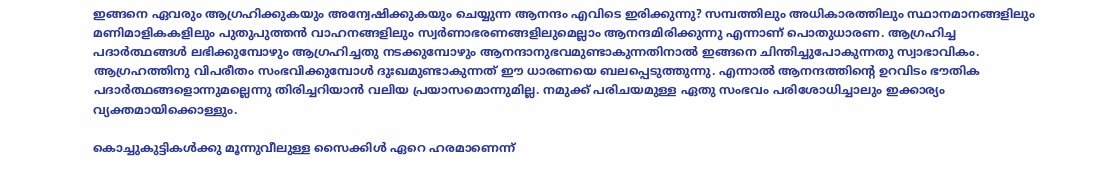ഇങ്ങനെ ഏവരും ആഗ്രഹിക്കുകയും അന്വേഷിക്കുകയും ചെയ്യുന്ന ആനന്ദം എവിടെ ഇരിക്കുന്നു? സമ്പത്തിലും അധികാരത്തിലും സ്ഥാനമാനങ്ങളിലും മണിമാളികകളിലും പുതുപുത്തന്‍ വാഹനങ്ങളിലും സ്വര്‍ണാഭരണങ്ങളിലുമെല്ലാം ആനന്ദമിരിക്കുന്നു എന്നാണ് പൊതുധാരണ. ആഗ്രഹിച്ച പദാര്‍ത്ഥങ്ങള്‍ ലഭിക്കുമ്പോഴും ആഗ്രഹിച്ചതു നടക്കുമ്പോഴും ആനന്ദാനുഭവമുണ്ടാകുന്നതിനാല്‍ ഇങ്ങനെ ചിന്തിച്ചുപോകുന്നതു സ്വാഭാവികം. ആഗ്രഹത്തിനു വിപരീതം സംഭവിക്കുമ്പോള്‍ ദുഃഖമുണ്ടാകുന്നത് ഈ ധാരണയെ ബലപ്പെടുത്തുന്നു. എന്നാല്‍ ആനന്ദത്തിന്റെ ഉറവിടം ഭൗതിക പദാര്‍ത്ഥങ്ങളൊന്നുമല്ലെന്നു തിരിച്ചറിയാന്‍ വലിയ പ്രയാസമൊന്നുമില്ല. നമുക്ക് പരിചയമുള്ള ഏതു സംഭവം പരിശോധിച്ചാലും ഇക്കാര്യം വ്യക്തമായിക്കൊള്ളും.

കൊച്ചുകുട്ടികള്‍ക്കു മൂന്നുവീലുള്ള സൈക്കിള്‍ ഏറെ ഹരമാണെന്ന്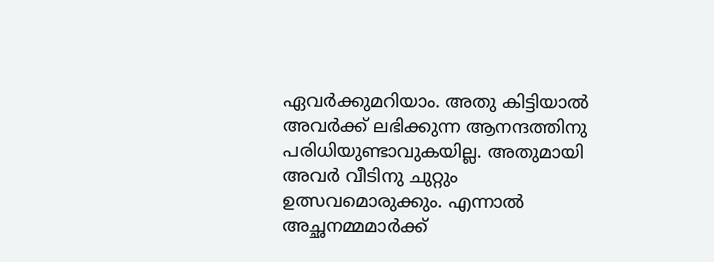ഏവര്‍ക്കുമറിയാം. അതു കിട്ടിയാല്‍ അവര്‍ക്ക് ലഭിക്കുന്ന ആനന്ദത്തിനു പരിധിയുണ്ടാവുകയില്ല. അതുമായി അവര്‍ വീടിനു ചുറ്റും ഉത്സവമൊരുക്കും. എന്നാല്‍ അച്ഛനമ്മമാര്‍ക്ക്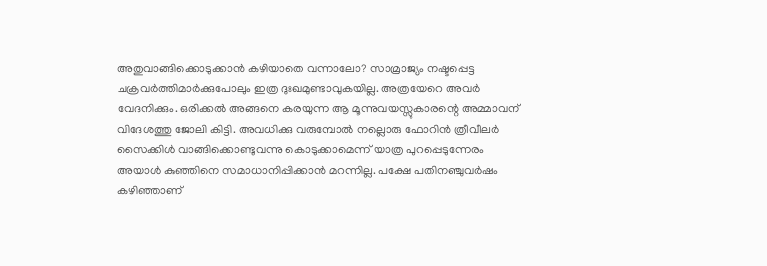അതുവാങ്ങിക്കൊടുക്കാന്‍ കഴിയാതെ വന്നാലോ? സാമ്രാജ്യം നഷ്ടപ്പെട്ട ചക്രവര്‍ത്തിമാര്‍ക്കുപോലും ഇത്ര ദുഃഖമുണ്ടാവുകയില്ല. അത്രയേറെ അവര്‍ വേദനിക്കും. ഒരിക്കല്‍ അങ്ങനെ കരയുന്ന ആ മൂന്നുവയസ്സുകാരന്റെ അമ്മാവന് വിദേശത്തു ജോലി കിട്ടി. അവധിക്കു വരുമ്പോല്‍ നല്ലൊരു ഫോറിന്‍ ത്രീവീലര്‍ സൈക്കിള്‍ വാങ്ങിക്കൊണ്ടുവന്നു കൊടുക്കാമെന്ന് യാത്ര പുറപ്പെടുന്നേരം അയാള്‍ കുഞ്ഞിനെ സമാധാനിപ്പിക്കാന്‍ മറന്നില്ല. പക്ഷേ പതിനഞ്ചുവര്‍ഷം കഴിഞ്ഞാണ്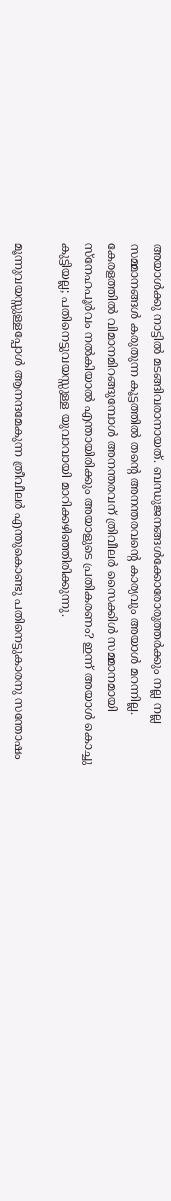അയാള്‍ക്കു നാട്ടില്‍ മടങ്ങിവരാനായത്. ബന്ധുജനങ്ങള്‍ക്കോരോരുത്തര്‍ക്കും നല്ല നല്ല സമ്മാനങ്ങള്‍ കരുതുന്ന കൂട്ടത്തില്‍ തന്റെ അനന്തരവന്റെ കാര്യവും അയാള്‍ മറന്നില്ല. കേരളത്തില്‍ വിമാനമിറങ്ങുമ്പോള്‍ അനന്തരവന് ത്രിവീലര്‍ സൈക്കിള്‍ സമ്മാനമായി സ്‌നേഹപൂര്‍വം നല്‍കിയാല്‍ എന്തായിരിക്കും അയാളുടെ പ്രതികരണം? ഇന്ന് അയാള്‍ കൊച്ചു കുട്ടിയല്ല; പതിനെട്ടുവയസ്സുള്ള യുവാവായി മാറിക്കഴിഞ്ഞിരിക്കുന്നു.

മൂന്നുവയസ്സുള്ളപ്പോള്‍ ആനന്ദമേകുന്ന ത്രീവീലര്‍ എന്തുകൊണ്ടു പതിനെട്ടുകാരനു സന്തോഷം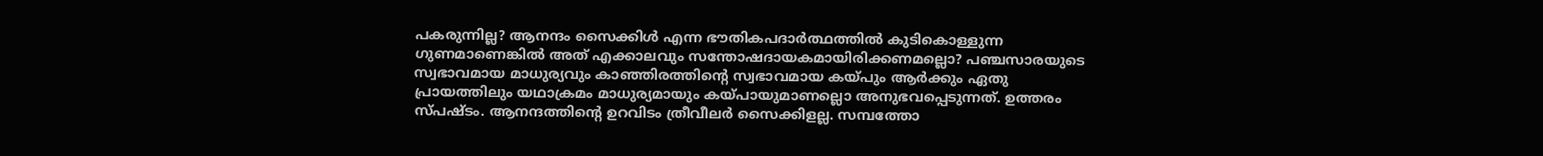പകരുന്നില്ല? ആനന്ദം സൈക്കിള്‍ എന്ന ഭൗതികപദാര്‍ത്ഥത്തില്‍ കുടികൊള്ളുന്ന ഗുണമാണെങ്കില്‍ അത് എക്കാലവും സന്തോഷദായകമായിരിക്കണമല്ലൊ? പഞ്ചസാരയുടെ സ്വഭാവമായ മാധുര്യവും കാഞ്ഞിരത്തിന്റെ സ്വഭാവമായ കയ്‌പും ആര്‍ക്കും ഏതു പ്രായത്തിലും യഥാക്രമം മാധുര്യമായും കയ്‌പായുമാണല്ലൊ അനുഭവപ്പെടുന്നത്. ഉത്തരം സ്പഷ്ടം. ആനന്ദത്തിന്റെ ഉറവിടം ത്രീവീലര്‍ സൈക്കിളല്ല. സമ്പത്തോ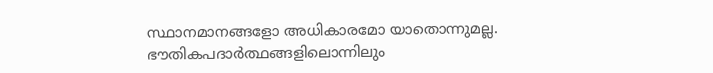സ്ഥാനമാനങ്ങളോ അധികാരമോ യാതൊന്നുമല്ല. ഭൗതികപദാര്‍ത്ഥങ്ങളിലൊന്നിലും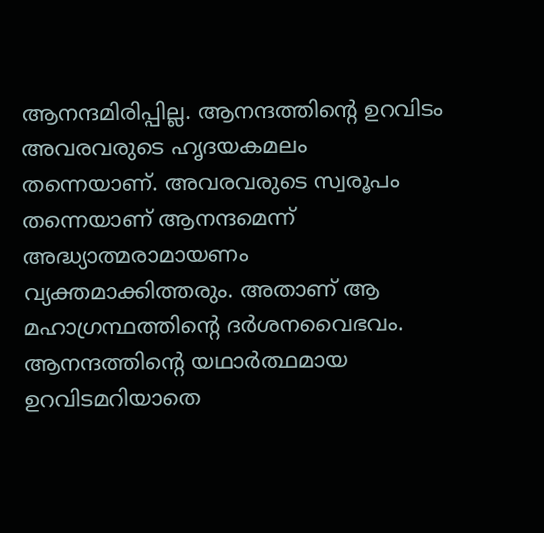ആനന്ദമിരിപ്പില്ല. ആനന്ദത്തിന്റെ ഉറവിടം അവരവരുടെ ഹൃദയകമലം തന്നെയാണ്. അവരവരുടെ സ്വരൂപം തന്നെയാണ് ആനന്ദമെന്ന് അദ്ധ്യാത്മരാമായണം വ്യക്തമാക്കിത്തരും. അതാണ് ആ മഹാഗ്രന്ഥത്തിന്റെ ദര്‍ശനവൈഭവം. ആനന്ദത്തിന്റെ യഥാര്‍ത്ഥമായ ഉറവിടമറിയാതെ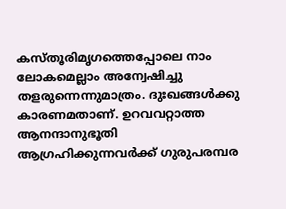കസ്തൂരിമൃഗത്തെപ്പോലെ നാം ലോകമെല്ലാം അന്വേഷിച്ചു തളരുന്നെന്നുമാത്രം. ദുഃഖങ്ങള്‍ക്കു കാരണമതാണ്. ഉറവവറ്റാത്ത ആനന്ദാനുഭൂതി ആഗ്രഹിക്കുന്നവര്‍ക്ക് ഗുരുപരമ്പര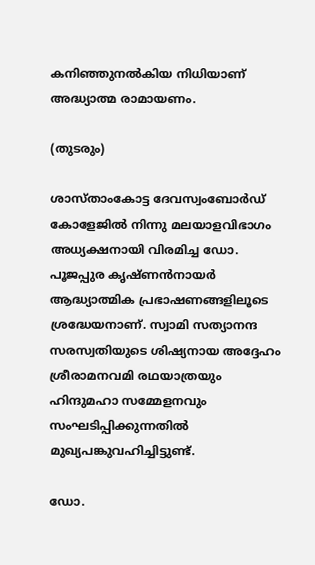കനിഞ്ഞുനല്‍കിയ നിധിയാണ് അദ്ധ്യാത്മ രാമായണം.

(തുടരും)

ശാസ്താംകോട്ട ദേവസ്വംബോര്‍ഡ് കോളേജില്‍ നിന്നു മലയാളവിഭാഗം അധ്യക്ഷനായി വിരമിച്ച ഡോ. പൂജപ്പുര കൃഷ്ണന്‍നായര്‍ ആദ്ധ്യാത്മിക പ്രഭാഷണങ്ങളിലൂടെ ശ്രദ്ധേയനാണ്. സ്വാമി സത്യാനന്ദ സരസ്വതിയുടെ ശിഷ്യനായ അദ്ദേഹം ശ്രീരാമനവമി രഥയാത്രയും ഹിന്ദുമഹാ സമ്മേളനവും സംഘടിപ്പിക്കുന്നതില്‍ മുഖ്യപങ്കുവഹിച്ചിട്ടുണ്ട്.

ഡോ.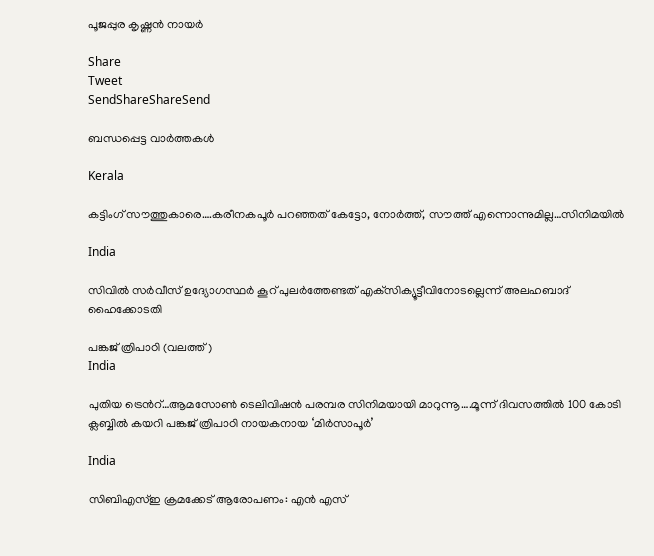പൂജപ്പുര കൃഷ്ണന്‍ നായര്‍

Share
Tweet
SendShareShareSend

ബന്ധപ്പെട്ട വാര്‍ത്തകള്‍

Kerala

കട്ടിംഗ് സൗത്തുകാരെ….കരീനകപൂര്‍ പറഞ്ഞത് കേട്ടോ, നോര്‍ത്ത്, സൗത്ത് എന്നൊന്നുമില്ല…സിനിമയില്‍

India

സിവില്‍ സര്‍വീസ് ഉദ്യോഗസ്ഥര്‍ കൂറ് പുലര്‍ത്തേണ്ടത് എക്‌സിക്യൂട്ടീവിനോടല്ലെന്ന് അലഹബാദ് ഹൈക്കോടതി

പങ്കജ് ത്രിപാഠി (വലത്ത്)
India

പുതിയ ട്രെന്‍റ്…ആമസോണ്‍ ടെലിവിഷന്‍ പരമ്പര സിനിമയായി മാറുന്നൂ….മൂന്ന് ദിവസത്തില്‍ 100 കോടി ക്ലബ്ബില്‍ കയറി പങ്കജ് ത്രിപാഠി നായകനായ ‘മിര്‍സാപൂര്‍’

India

സിബിഎസ്ഇ ക്രമക്കേട് ആരോപണം: എന്‍ എസ്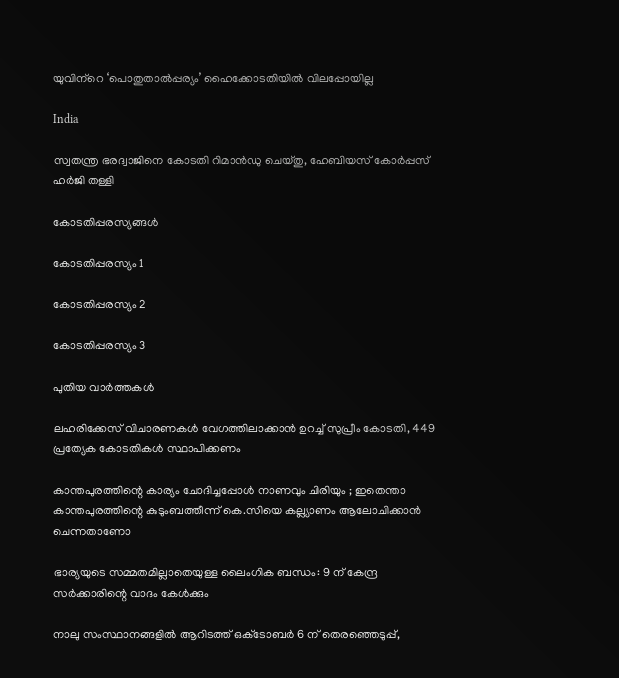യുവിന്‌റെ ‘പൊതുതാല്‍പ്പര്യം’ ഹൈക്കോടതിയില്‍ വിലപ്പോയില്ല

India

സ്വതന്ത്ര ഭരദ്വാജിനെ കോടതി റിമാന്‍ഡു ചെയ്തു, ഹേബിയസ് കോര്‍പ്പസ് ഹര്‍ജി തള്ളി

കോടതിപ്പരസ്യങ്ങള്‍

കോടതിപ്പരസ്യം 1

കോടതിപ്പരസ്യം 2

കോടതിപ്പരസ്യം 3

പുതിയ വാര്‍ത്തകള്‍

ലഹരിക്കേസ് വിചാരണകള്‍ വേഗത്തിലാക്കാന്‍ ഉറച്ച് സുപ്രീം കോടതി, 449 പ്രത്യേക കോടതികള്‍ സ്ഥാപിക്കണം

കാന്തപുരത്തിന്റെ കാര്യം ചോദിച്ചപ്പോൾ നാണവും ചിരിയും ; ഇതെന്താ കാന്തപുരത്തിന്റെ കുടുംബത്തീന്ന് കെ.സിയെ കല്ല്യാണം ആലോചിക്കാന്‍ ചെന്നതാണോ

ഭാര്യയുടെ സമ്മതമില്ലാതെയുള്ള ലൈംഗിക ബന്ധം: 9 ന് കേന്ദ്ര സര്‍ക്കാരിന്റെ വാദം കേള്‍ക്കും

നാലു സംസ്ഥാനങ്ങളിൽ ആറിടത്ത് ഒക്‌ടോബർ 6 ന് തെരഞ്ഞെടുപ്പ്,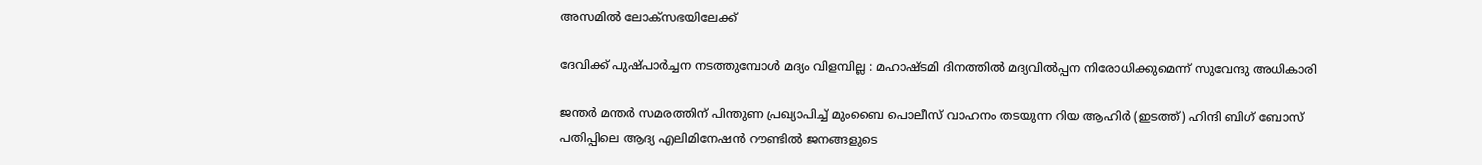അസമിൽ ലോക്‌സഭയിലേക്ക്

ദേവിക്ക് പുഷ്പാർച്ചന നടത്തുമ്പോൾ മദ്യം വിളമ്പില്ല : മഹാഷ്ടമി ദിനത്തിൽ മദ്യവിൽപ്പന നിരോധിക്കുമെന്ന് സുവേന്ദു അധികാരി

ജന്തര്‍ മന്തര്‍ സമരത്തിന് പിന്തുണ പ്രഖ്യാപിച്ച് മുംബൈ പൊലീസ് വാഹനം തടയുന്ന റിയ ആഹിര്‍ (ഇടത്ത്) ഹിന്ദി ബിഗ് ബോസ് പതിപ്പിലെ ആദ്യ എലിമിനേഷന്‍ റൗണ്ടില്‍ ജനങ്ങളുടെ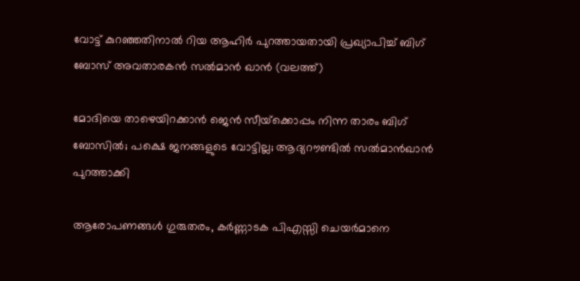വോട്ട് കുറഞ്ഞതിനാല്‍ റിയ ആഹിര്‍ പുറത്തായതായി പ്രഖ്യാപിച്ച് ബിഗ് ബോസ് അവതാരകന്‍ സല്‍മാന്‍ ഖാന്‍ (വലത്ത്)

മോദിയെ താഴെയിറക്കാന്‍ ജെന്‍ സീയ്‌ക്കൊപ്പം നിന്ന താരം ബിഗ് ബോസില്‍; പക്ഷെ ജനങ്ങളുടെ വോട്ടില്ല; ആദ്യറൗണ്ടില്‍ സല്‍മാന്‍ഖാന്‍ പുറത്താക്കി

ആരോപണങ്ങള്‍ ഗുരുതരം, കര്‍ണ്ണാടക പിഎസ്സി ചെയര്‍മാനെ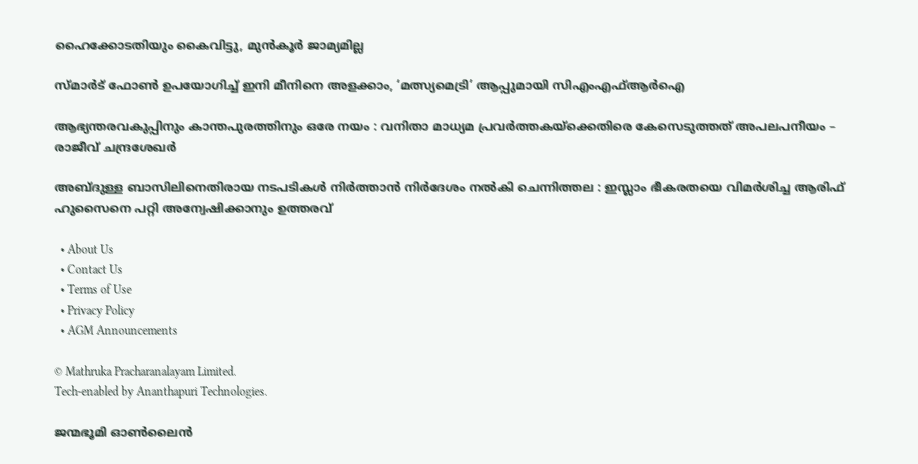ഹൈക്കോടതിയും കൈവിട്ടു, മുന്‍കൂര്‍ ജാമ്യമില്ല

സ്മാർട് ഫോൺ ഉപയോഗിച്ച് ഇനി മീനിനെ അളക്കാം, ‘മത്സ്യമെട്രി’ ആപ്പുമായി സിഎംഎഫ്ആർഐ

ആഭ്യന്തരവകുപ്പിനും കാന്തപുരത്തിനും ഒരേ നയം : വനിതാ മാധ്യമ പ്രവർത്തകയ്‌ക്കെതിരെ കേസെടുത്തത് അപലപനീയം – രാജീവ് ചന്ദ്രശേഖർ

അബ്ദുള്ള ബാസിലിനെതിരായ നടപടികൾ നിർത്താൻ നിർദേശം നൽകി ചെന്നിത്തല : ഇസ്ലാം ഭീകരതയെ വിമർശിച്ച ആരിഫ് ഹുസൈനെ പറ്റി അന്വേഷിക്കാനും ഉത്തരവ്

  • About Us
  • Contact Us
  • Terms of Use
  • Privacy Policy
  • AGM Announcements

© Mathruka Pracharanalayam Limited.
Tech-enabled by Ananthapuri Technologies.

ജന്മഭൂമി ഓണ്‍ലൈന്‍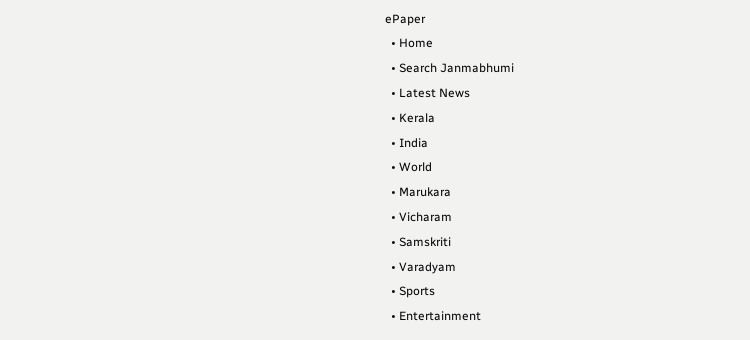ePaper
  • Home
  • Search Janmabhumi
  • Latest News
  • Kerala
  • India
  • World
  • Marukara
  • Vicharam
  • Samskriti
  • Varadyam
  • Sports
  • Entertainment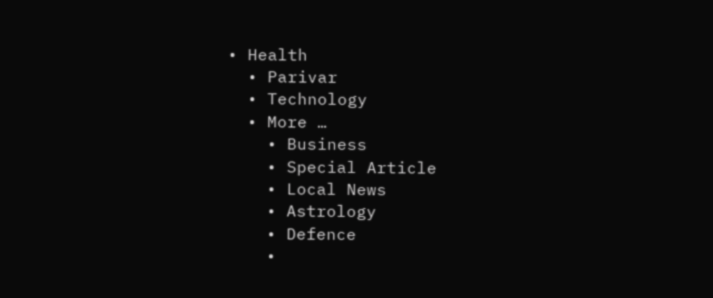• Health
  • Parivar
  • Technology
  • More …
    • Business
    • Special Article
    • Local News
    • Astrology
    • Defence
    •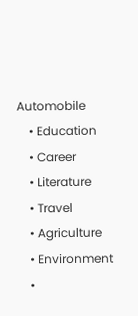Automobile
    • Education
    • Career
    • Literature
    • Travel
    • Agriculture
    • Environment
    •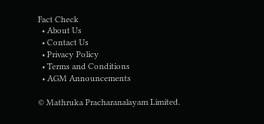Fact Check
  • About Us
  • Contact Us
  • Privacy Policy
  • Terms and Conditions
  • AGM Announcements

© Mathruka Pracharanalayam Limited.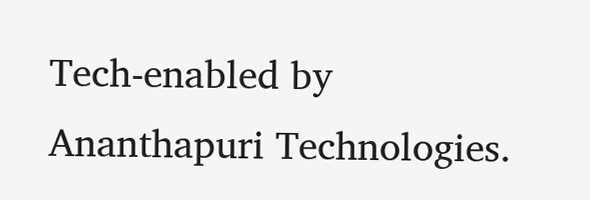Tech-enabled by Ananthapuri Technologies.